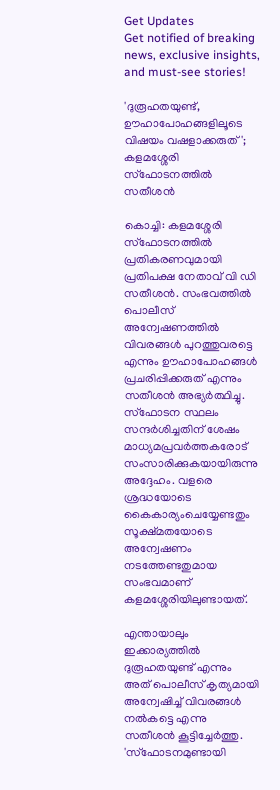Get Updates
Get notified of breaking news, exclusive insights, and must-see stories!

'ദുരൂഹതയുണ്ട്, ഊഹാപോഹങ്ങളിലൂടെ വിഷയം വഷളാക്കരുത്'; കളമശ്ശേരി സ്‌ഫോടനത്തില്‍ സതീശന്‍

കൊച്ചി: കളമശ്ശേരി സ്‌ഫോടനത്തില്‍ പ്രതികരണവുമായി പ്രതിപക്ഷ നേതാവ് വി ഡി സതീശന്‍. സംഭവത്തില്‍ പൊലീസ് അന്വേഷണത്തില്‍ വിവരങ്ങള്‍ പുറത്തുവരട്ടെ എന്നും ഊഹാപോഹങ്ങള്‍ പ്രചരിപ്പിക്കരുത് എന്നും സതീശന്‍ അഭ്യര്‍ത്ഥിച്ചു. സ്‌ഫോടന സ്ഥലം സന്ദര്‍ശിച്ചതിന് ശേഷം മാധ്യമപ്രവര്‍ത്തകരോട് സംസാരിക്കുകയായിരുന്നു അദ്ദേഹം. വളരെ ശ്രദ്ധയോടെ കൈകാര്യംചെയ്യേണ്ടതും സൂക്ഷ്മതയോടെ അന്വേഷണം നടത്തേണ്ടതുമായ സംഭവമാണ് കളമശ്ശേരിയിലുണ്ടായത്.

എന്തായാലും ഇക്കാര്യത്തില്‍ ദുരൂഹതയുണ്ട് എന്നും അത് പൊലീസ് കൃത്യമായി അന്വേഷിച്ച് വിവരങ്ങള്‍ നല്‍കട്ടെ എന്നു സതീശന്‍ കൂട്ടിച്ചേര്‍ത്തു. 'സ്ഫോടനമുണ്ടായി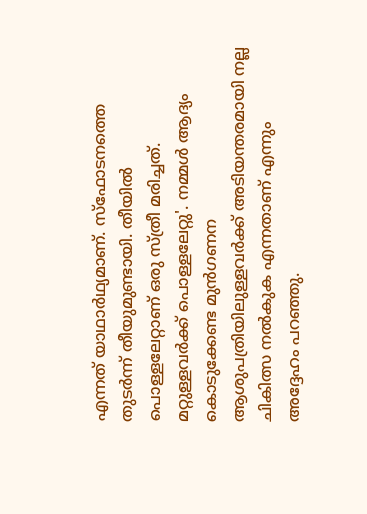എന്നത് യാഥാര്‍ഥ്യമാണ്. സ്ഫോടനത്തെ തുടര്‍ന്ന് തീയുമുണ്ടായി. തീയില്‍ പൊള്ളലേറ്റാണ് ഒരു സ്ത്രീ മരിച്ചത്. മറ്റുള്ളവര്‍ക്ക് പൊള്ളലേറ്റു'. നമ്മള്‍ ആദ്യം കൊടുക്കേണ്ട മുന്‍ഗണന ആശുപത്രിയിലുള്ളവര്‍ക്ക് അടിയന്തരമായി നല്ല ചികിത്സ നല്‍കുക എന്നതാണ് എന്നും അദ്ദേഹം പറഞ്ഞു.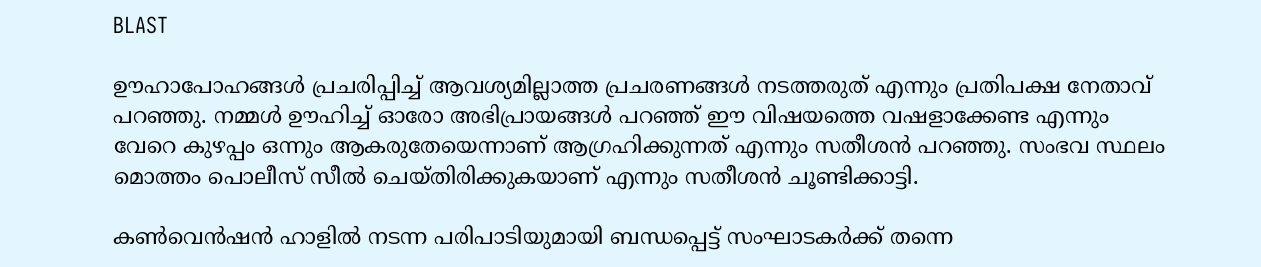BLAST

ഊഹാപോഹങ്ങള്‍ പ്രചരിപ്പിച്ച് ആവശ്യമില്ലാത്ത പ്രചരണങ്ങള്‍ നടത്തരുത് എന്നും പ്രതിപക്ഷ നേതാവ് പറഞ്ഞു. നമ്മള്‍ ഊഹിച്ച് ഓരോ അഭിപ്രായങ്ങള്‍ പറഞ്ഞ് ഈ വിഷയത്തെ വഷളാക്കേണ്ട എന്നും വേറെ കുഴപ്പം ഒന്നും ആകരുതേയെന്നാണ് ആഗ്രഹിക്കുന്നത് എന്നും സതീശന്‍ പറഞ്ഞു. സംഭവ സ്ഥലം മൊത്തം പൊലീസ് സീല്‍ ചെയ്തിരിക്കുകയാണ് എന്നും സതീശന്‍ ചൂണ്ടിക്കാട്ടി.

കണ്‍വെന്‍ഷന്‍ ഹാളില്‍ നടന്ന പരിപാടിയുമായി ബന്ധപ്പെട്ട് സംഘാടകര്‍ക്ക് തന്നെ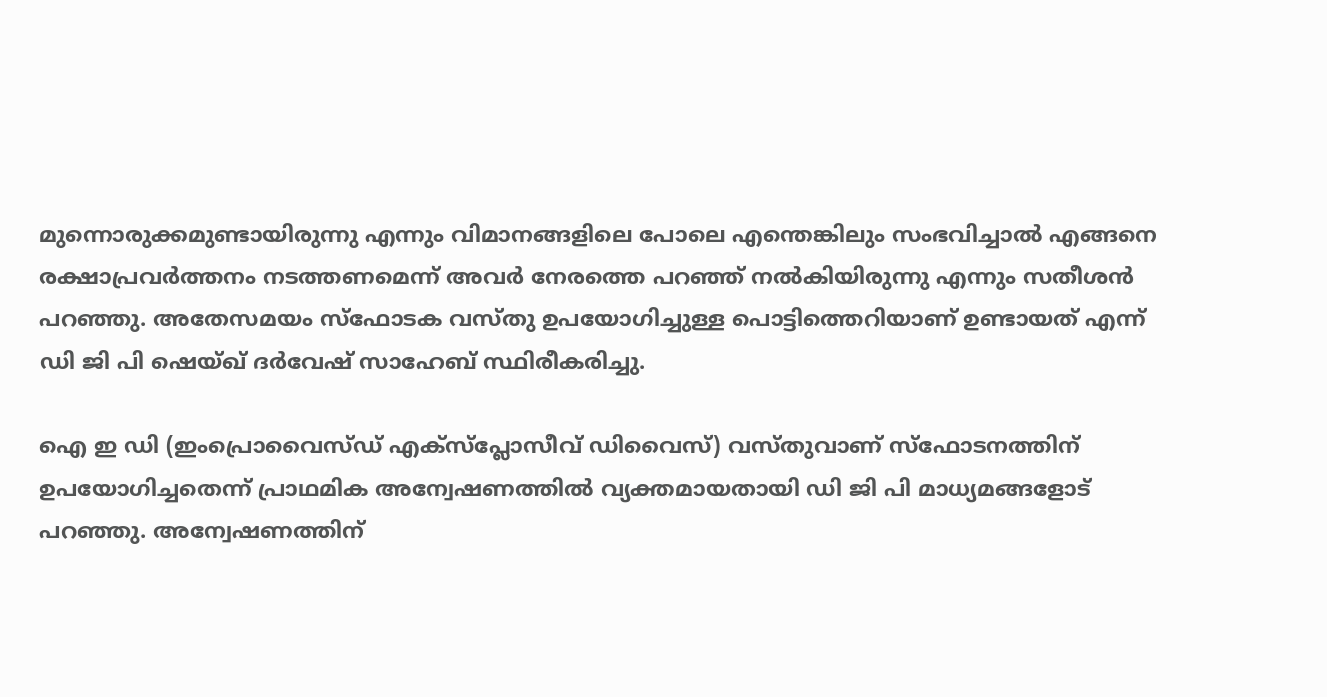മുന്നൊരുക്കമുണ്ടായിരുന്നു എന്നും വിമാനങ്ങളിലെ പോലെ എന്തെങ്കിലും സംഭവിച്ചാല്‍ എങ്ങനെ രക്ഷാപ്രവര്‍ത്തനം നടത്തണമെന്ന് അവര്‍ നേരത്തെ പറഞ്ഞ് നല്‍കിയിരുന്നു എന്നും സതീശന്‍ പറഞ്ഞു. അതേസമയം സ്‌ഫോടക വസ്തു ഉപയോഗിച്ചുള്ള പൊട്ടിത്തെറിയാണ് ഉണ്ടായത് എന്ന് ഡി ജി പി ഷെയ്ഖ് ദര്‍വേഷ് സാഹേബ് സ്ഥിരീകരിച്ചു.

ഐ ഇ ഡി (ഇംപ്രൊവൈസ്ഡ് എക്സ്പ്ലോസീവ് ഡിവൈസ്) വസ്തുവാണ് സ്ഫോടനത്തിന് ഉപയോഗിച്ചതെന്ന് പ്രാഥമിക അന്വേഷണത്തില്‍ വ്യക്തമായതായി ഡി ജി പി മാധ്യമങ്ങളോട് പറഞ്ഞു. അന്വേഷണത്തിന്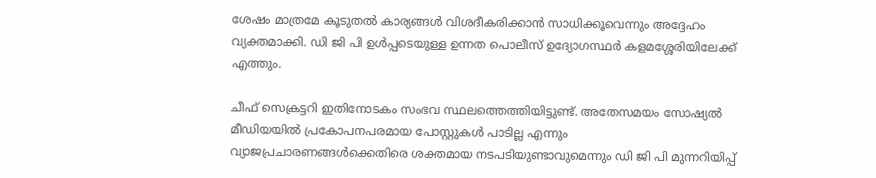ശേഷം മാത്രമേ കൂടുതല്‍ കാര്യങ്ങള്‍ വിശദീകരിക്കാന്‍ സാധിക്കൂവെന്നും അദ്ദേഹം വ്യക്തമാക്കി. ഡി ജി പി ഉള്‍പ്പടെയുള്ള ഉന്നത പൊലീസ് ഉദ്യോഗസ്ഥര്‍ കളമശ്ശേരിയിലേക്ക് എത്തും.

ചീഫ് സെക്രട്ടറി ഇതിനോടകം സംഭവ സ്ഥലത്തെത്തിയിട്ടുണ്ട്. അതേസമയം സോഷ്യല്‍ മീഡിയയില്‍ പ്രകോപനപരമായ പോസ്റ്റുകള്‍ പാടില്ല എന്നും വ്യാജപ്രചാരണങ്ങള്‍ക്കെതിരെ ശക്തമായ നടപടിയുണ്ടാവുമെന്നും ഡി ജി പി മുന്നറിയിപ്പ്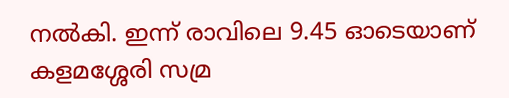നല്‍കി. ഇന്ന് രാവിലെ 9.45 ഓടെയാണ് കളമശ്ശേരി സമ്ര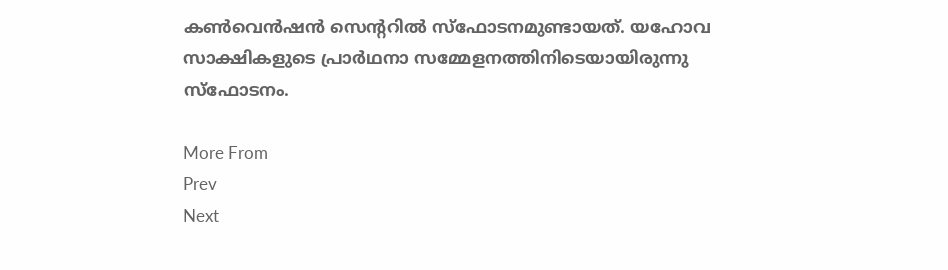കണ്‍വെന്‍ഷന്‍ സെന്ററില്‍ സ്‌ഫോടനമുണ്ടായത്. യഹോവ സാക്ഷികളുടെ പ്രാര്‍ഥനാ സമ്മേളനത്തിനിടെയായിരുന്നു സ്‌ഫോടനം.

More From
Prev
Next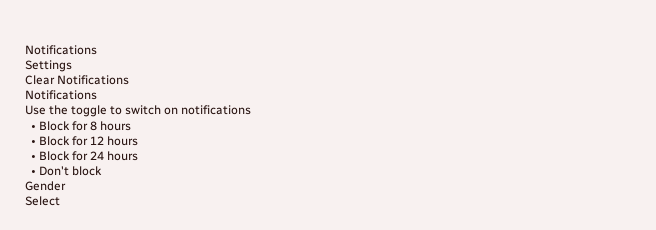Notifications
Settings
Clear Notifications
Notifications
Use the toggle to switch on notifications
  • Block for 8 hours
  • Block for 12 hours
  • Block for 24 hours
  • Don't block
Gender
Select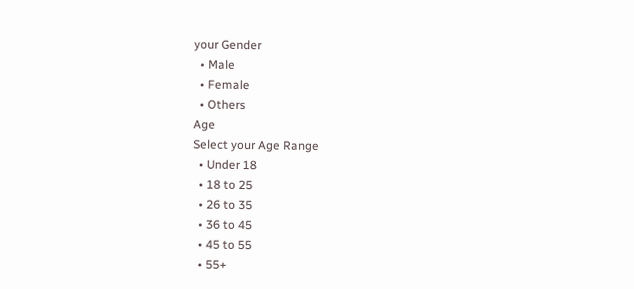your Gender
  • Male
  • Female
  • Others
Age
Select your Age Range
  • Under 18
  • 18 to 25
  • 26 to 35
  • 36 to 45
  • 45 to 55
  • 55+